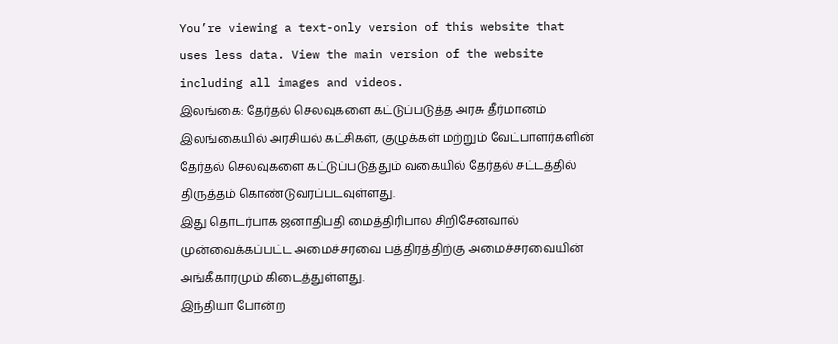You’re viewing a text-only version of this website that uses less data. View the main version of the website including all images and videos.
இலங்கை: தேர்தல் செலவுகளை கட்டுப்படுத்த அரசு தீர்மானம்
இலங்கையில் அரசியல் கட்சிகள், குழுக்கள் மற்றும் வேட்பாளர்களின் தேர்தல் செலவுகளை கட்டுப்படுத்தும் வகையில் தேர்தல் சட்டத்தில் திருத்தம் கொண்டுவரப்படவுள்ளது.
இது தொடர்பாக ஜனாதிபதி மைத்திரிபால சிறிசேனவால் முன்வைக்கப்பட்ட அமைச்சரவை பத்திரத்திற்கு அமைச்சரவையின் அங்கீகாரமும் கிடைத்துள்ளது.
இந்தியா போன்ற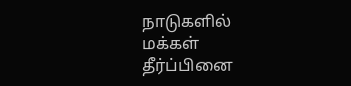நாடுகளில் மக்கள் தீர்ப்பினை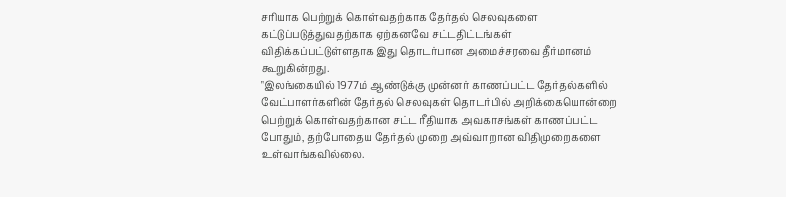சரியாக பெற்றுக் கொள்வதற்காக தேர்தல் செலவுகளை கட்டுப்படுத்துவதற்காக ஏற்கனவே சட்டதிட்டங்கள் விதிக்கப்பட்டுள்ளதாக இது தொடர்பான அமைச்சரவை தீர்மானம் கூறுகின்றது.
"இலங்கையில் 1977ம் ஆண்டுக்கு முன்னர் காணப்பட்ட தேர்தல்களில் வேட்பாளர்களின் தேர்தல் செலவுகள் தொடர்பில் அறிக்கையொன்றை பெற்றுக் கொள்வதற்கான சட்ட ரீதியாக அவகாசங்கள் காணப்பட்ட போதும், தற்போதைய தேர்தல் முறை அவ்வாறான விதிமுறைகளை உள்வாங்கவில்லை.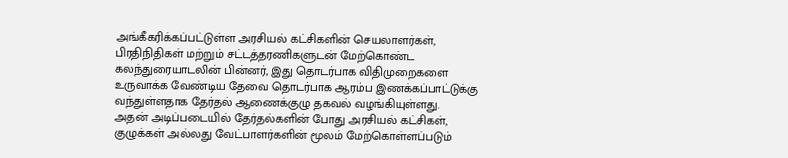அங்கீகரிக்கப்பட்டுள்ள அரசியல் கட்சிகளின் செயலாளர்கள், பிரதிநிதிகள் மற்றும் சட்டத்தரணிகளுடன் மேற்கொண்ட கலந்துரையாடலின் பின்னர், இது தொடர்பாக விதிமுறைகளை உருவாக்க வேண்டிய தேவை தொடர்பாக ஆரம்ப இணக்கப்பாட்டுக்கு வந்துள்ளதாக தேர்தல் ஆணைக்குழு தகவல் வழங்கியுள்ளது.
அதன் அடிப்படையில் தேர்தல்களின் போது அரசியல் கட்சிகள், குழுக்கள் அல்லது வேட்பாளர்களின் மூலம் மேற்கொள்ளப்படும்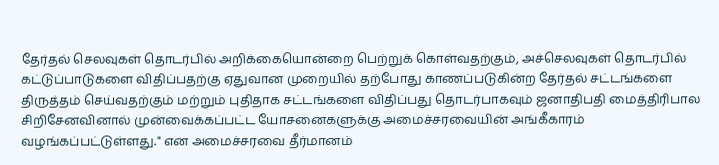தேர்தல் செலவுகள் தொடர்பில் அறிக்கையொன்றை பெற்றுக் கொள்வதற்கும், அச்செலவுகள் தொடர்பில் கட்டுப்பாடுகளை விதிப்பதற்கு ஏதுவான முறையில் தற்போது காணப்படுகின்ற தேர்தல் சட்டங்களை திருத்தம் செய்வதற்கும் மற்றும் புதிதாக சட்டங்களை விதிப்பது தொடர்பாகவும் ஜனாதிபதி மைத்திரிபால சிறிசேனவினால் முன்வைக்கப்பட்ட யோசனைகளுக்கு அமைச்சரவையின் அங்கீகாரம் வழங்கப்பட்டுள்ளது." என அமைச்சரவை தீர்மானம்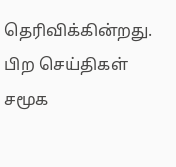தெரிவிக்கின்றது.
பிற செய்திகள்
சமூக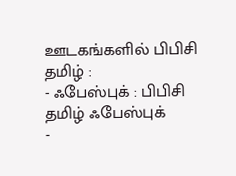ஊடகங்களில் பிபிசி தமிழ் :
- ஃபேஸ்புக் : பிபிசி தமிழ் ஃபேஸ்புக்
-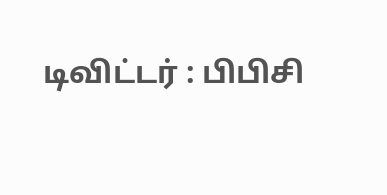டிவிட்டர் : பிபிசி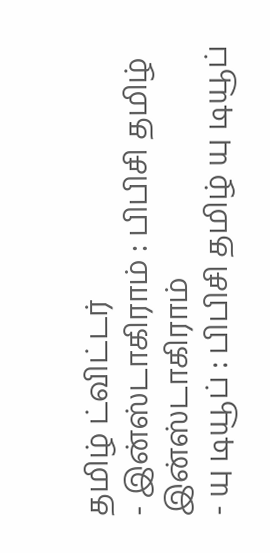தமிழ் ட்விட்டர்
- இன்ஸ்டாகிராம் : பிபிசி தமிழ் இன்ஸ்டாகிராம்
- யு டியூப் : பிபிசி தமிழ் யு டியூப்